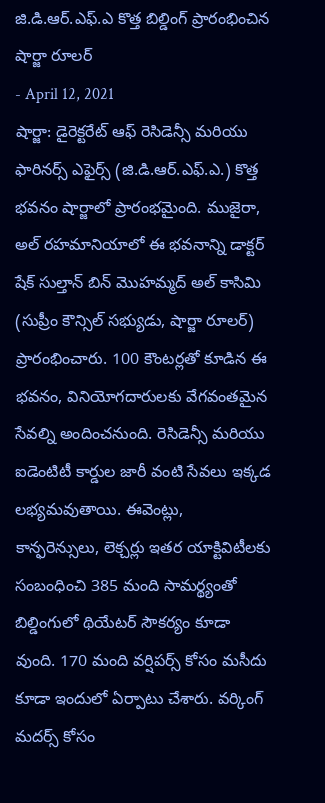జి.డి.ఆర్.ఎఫ్.ఎ కొత్త బిల్డింగ్ ప్రారంభించిన షార్జా రూలర్
- April 12, 2021
షార్జా: డైరెక్టరేట్ ఆఫ్ రెసిడెన్సీ మరియు ఫారినర్స్ ఎఫైర్స్ (జి.డి.ఆర్.ఎఫ్.ఎ.) కొత్త భవనం షార్జాలో ప్రారంభమైంది. ముజైరా, అల్ రహమానియాలో ఈ భవనాన్ని డాక్టర్ షేక్ సుల్తాన్ బిన్ మొహమ్మద్ అల్ కాసిమి (సుప్రీం కౌన్సిల్ సభ్యుడు, షార్జా రూలర్) ప్రారంభించారు. 100 కౌంటర్లతో కూడిన ఈ భవనం, వినియోగదారులకు వేగవంతమైన సేవల్ని అందించనుంది. రెసిడెన్సీ మరియు ఐడెంటిటీ కార్డుల జారీ వంటి సేవలు ఇక్కడ లభ్యమవుతాయి. ఈవెంట్లు, కాన్ఫరెన్సులు, లెక్చర్లు ఇతర యాక్టివిటీలకు సంబంధించి 385 మంది సామర్థ్యంతో బిల్డింగులో థియేటర్ సౌకర్యం కూడా వుంది. 170 మంది వర్షిపర్స్ కోసం మసీదు కూడా ఇందులో ఏర్పాటు చేశారు. వర్కింగ్ మదర్స్ కోసం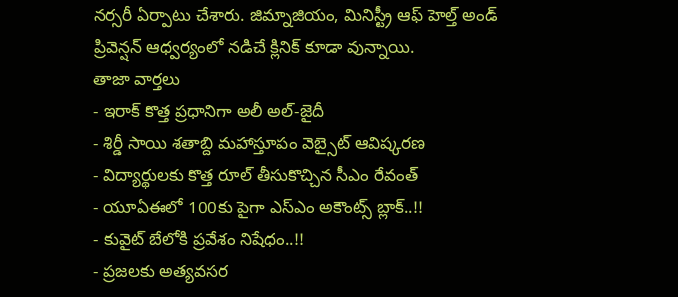నర్సరీ ఏర్పాటు చేశారు. జిమ్నాజియం, మినిస్ట్రీ ఆఫ్ హెల్త్ అండ్ ప్రివెన్షన్ ఆధ్వర్యంలో నడిచే క్లినిక్ కూడా వున్నాయి.
తాజా వార్తలు
- ఇరాక్ కొత్త ప్రధానిగా అలీ అల్-జైదీ
- శిర్డీ సాయి శతాబ్ది మహాస్తూపం వెబ్సైట్ ఆవిష్కరణ
- విద్యార్థులకు కొత్త రూల్ తీసుకొచ్చిన సీఎం రేవంత్
- యూఏఈలో 100కు పైగా ఎస్ఎం అకౌంట్స్ బ్లాక్..!!
- కువైట్ బేలోకి ప్రవేశం నిషేధం..!!
- ప్రజలకు అత్యవసర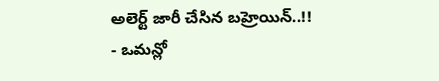అలెర్ట్ జారీ చేసిన బహ్రెయిన్..!!
- ఒమన్లో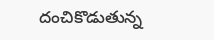దంచికొడుతున్న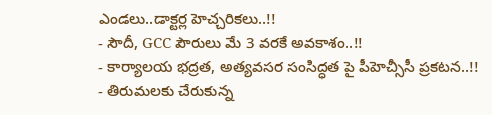ఎండలు..డాక్టర్ల హెచ్చరికలు..!!
- సౌదీ, GCC పౌరులు మే 3 వరకే అవకాశం..!!
- కార్యాలయ భద్రత, అత్యవసర సంసిద్ధత పై పీహెచ్సీసీ ప్రకటన..!!
- తిరుమలకు చేరుకున్న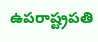ఉపరాష్ట్రపతి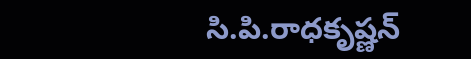సి.పి.రాధకృష్ణన్